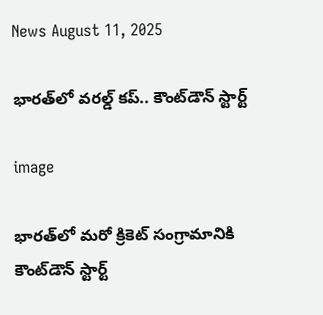News August 11, 2025

భారత్‌లో వరల్డ్ కప్.. కౌంట్‌డౌన్ స్టార్ట్

image

భారత్‌లో మరో క్రికెట్ సంగ్రామానికి కౌంట్‌డౌన్ స్టార్ట్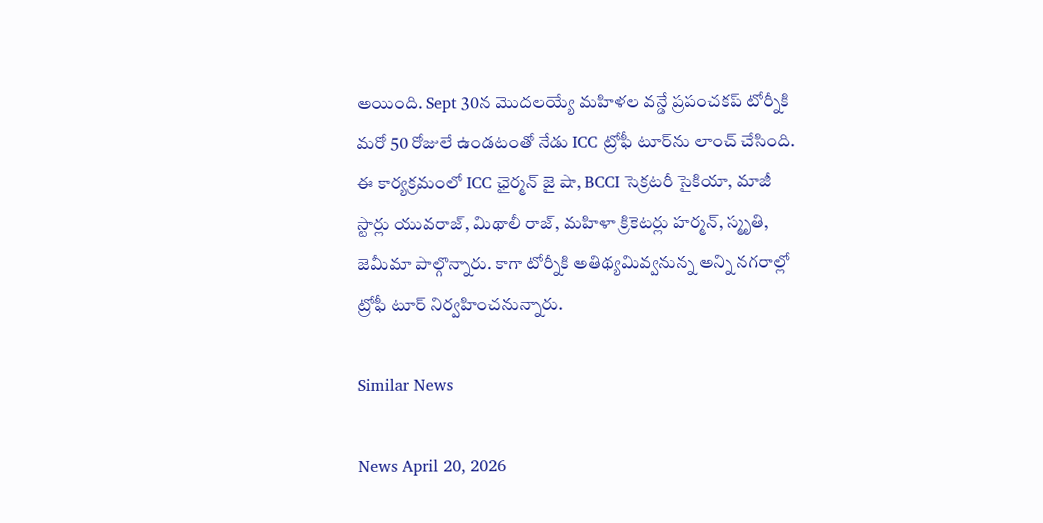అయింది. Sept 30న మొదలయ్యే మహిళల వన్డే ప్రపంచకప్‌ టోర్నీకి మరో 50 రోజులే ఉండటంతో నేడు ICC ట్రోఫీ టూర్‌ను లాంచ్ చేసింది. ఈ కార్యక్రమంలో ICC ఛైర్మన్ జై షా, BCCI సెక్రటరీ సైకియా, మాజీ స్టార్లు యువరాజ్, మిథాలీ రాజ్, మహిళా క్రికెటర్లు హర్మన్, స్మృతి, జెమీమా పాల్గొన్నారు. కాగా టోర్నీకి అతిథ్యమివ్వనున్న అన్ని నగరాల్లో ట్రోఫీ టూర్ నిర్వహించనున్నారు.

Similar News

News April 20, 2026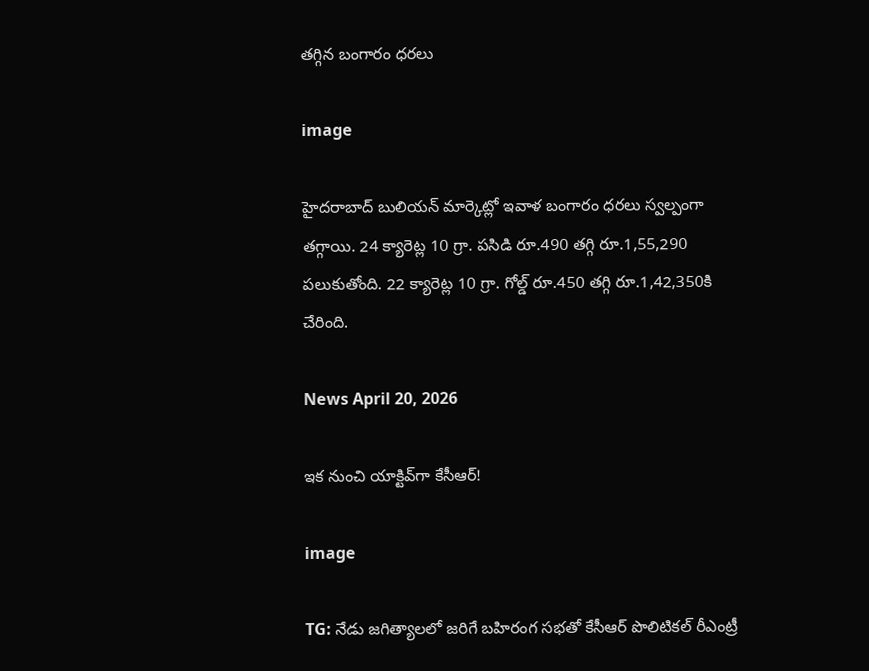తగ్గిన బంగారం ధరలు

image

హైదరాబాద్ బులియన్ మార్కెట్లో ఇవాళ బంగారం ధరలు స్వల్పంగా తగ్గాయి. 24 క్యారెట్ల 10 గ్రా. పసిడి రూ.490 తగ్గి రూ.1,55,290 పలుకుతోంది. 22 క్యారెట్ల 10 గ్రా. గోల్డ్ రూ.450 తగ్గి రూ.1,42,350కి చేరింది.

News April 20, 2026

ఇక నుంచి యాక్టివ్‌గా కేసీఆర్!

image

TG: నేడు జగిత్యాలలో జరిగే బహిరంగ సభతో కేసీఆర్ పొలిటికల్ రీఎంట్రీ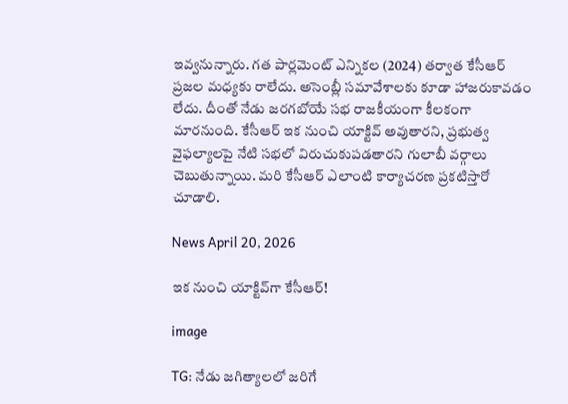ఇవ్వనున్నారు. గత పార్లమెంట్ ఎన్నికల (2024) తర్వాత కేసీఆర్ ప్రజల మధ్యకు రాలేదు. అసెంబ్లీ సమావేశాలకు కూడా హాజరుకావడం లేదు. దీంతో నేడు జరగబోయే సభ రాజకీయంగా కీలకంగా మారనుంది. కేసీఆర్ ఇక నుంచి యాక్టివ్ అవుతారని, ప్రభుత్వ వైఫల్యాలపై నేటి సభలో విరుచుకుపడతారని గులాబీ వర్గాలు చెబుతున్నాయి. మరి కేసీఆర్ ఎలాంటి కార్యాచరణ ప్రకటిస్తారో చూడాలి.

News April 20, 2026

ఇక నుంచి యాక్టివ్‌గా కేసీఆర్!

image

TG: నేడు జగిత్యాలలో జరిగే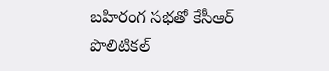బహిరంగ సభతో కేసీఆర్ పొలిటికల్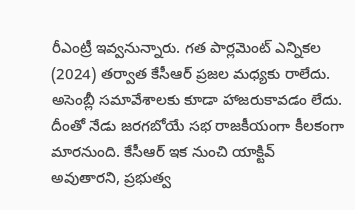రీఎంట్రీ ఇవ్వనున్నారు. గత పార్లమెంట్ ఎన్నికల (2024) తర్వాత కేసీఆర్ ప్రజల మధ్యకు రాలేదు. అసెంబ్లీ సమావేశాలకు కూడా హాజరుకావడం లేదు. దీంతో నేడు జరగబోయే సభ రాజకీయంగా కీలకంగా మారనుంది. కేసీఆర్ ఇక నుంచి యాక్టివ్ అవుతారని, ప్రభుత్వ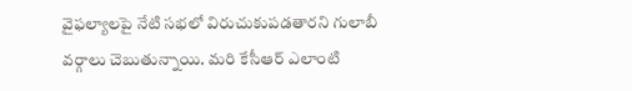వైఫల్యాలపై నేటి సభలో విరుచుకుపడతారని గులాబీ వర్గాలు చెబుతున్నాయి. మరి కేసీఆర్ ఎలాంటి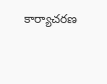కార్యాచరణ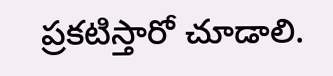ప్రకటిస్తారో చూడాలి.